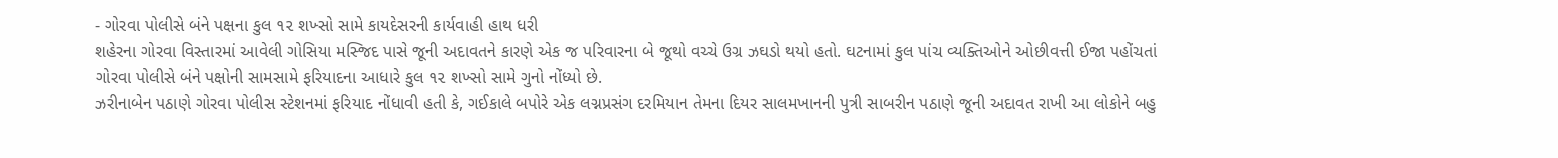- ગોરવા પોલીસે બંને પક્ષના કુલ ૧૨ શખ્સો સામે કાયદેસરની કાર્યવાહી હાથ ધરી
શહેરના ગોરવા વિસ્તારમાં આવેલી ગોસિયા મસ્જિદ પાસે જૂની અદાવતને કારણે એક જ પરિવારના બે જૂથો વચ્ચે ઉગ્ર ઝઘડો થયો હતો. ઘટનામાં કુલ પાંચ વ્યક્તિઓને ઓછીવત્તી ઈજા પહોંચતાં ગોરવા પોલીસે બંને પક્ષોની સામસામે ફરિયાદના આધારે કુલ ૧૨ શખ્સો સામે ગુનો નોંધ્યો છે.
ઝરીનાબેન પઠાણે ગોરવા પોલીસ સ્ટેશનમાં ફરિયાદ નોંધાવી હતી કે, ગઈકાલે બપોરે એક લગ્નપ્રસંગ દરમિયાન તેમના દિયર સાલમખાનની પુત્રી સાબરીન પઠાણે જૂની અદાવત રાખી આ લોકોને બહુ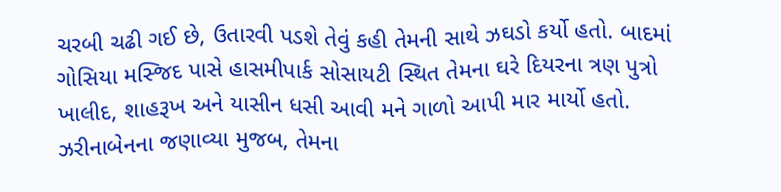ચરબી ચઢી ગઈ છે, ઉતારવી પડશે તેવું કહી તેમની સાથે ઝઘડો કર્યો હતો. બાદમાં ગોસિયા મસ્જિદ પાસે હાસમીપાર્ક સોસાયટી સ્થિત તેમના ઘરે દિયરના ત્રણ પુત્રો ખાલીદ, શાહરૂખ અને યાસીન ધસી આવી મને ગાળો આપી માર માર્યો હતો.
ઝરીનાબેનના જણાવ્યા મુજબ, તેમના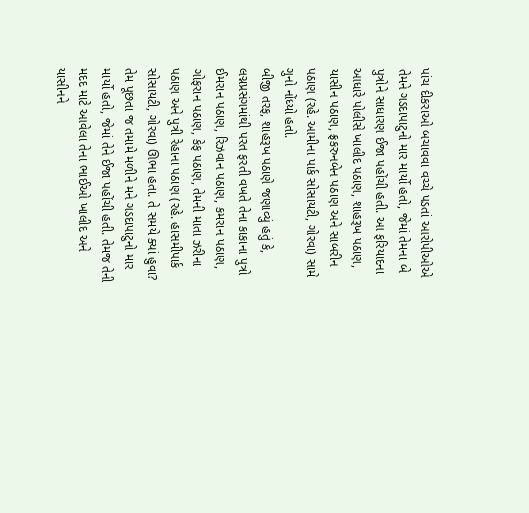પાંચ દીકરાઓ બચાવવા વચ્ચે પડતાં આરોપીઓએ તેમને ગડદાપાટુનો માર માર્યો હતો, જેમાં તેમના બે પુત્રોને સાધારણ ઈજા પહોંચી હતી. આ ફરિયાદના આધારે પોલીસે ખાલીદ પઠાણ, શાહરૂખ પઠાણ, યાસીન પઠાણ, ફ્રકરુનબેન પઠાણ અને સાબરીન પઠાણ (રહે. આમીના પાર્ક સોસાયટી, ગોરવા) સામે ગુનો નોંધ્યો હતો.
બીજી તરફ, શાહરૂખ પઠાણે જણાવ્યું હતું કે, લગ્નપ્રસંગમાંથી પરત ફરતી વખતે તેના કાકાના પુત્રો ઈમરાન પઠાણ, રિઝવાન પઠાણ, કમરાન પઠાણ, ગોફરાન પઠાણ, કેફ પઠાણ, તેમની માતા ઝરીના પઠાણ અને પુત્રી રેહાના પઠાણ (રહે. હાસમીપાર્ક સોસાયટી, ગોરવા) ઊભા હતા. તે સમયે ક્યાં હુવા? તેમ પૂછતા જ તમામે મળીને મને ગડદાપાટુનો માર માર્યો હતો, જેમાં તેને ઈજા પહોંચી હતી. તેમજ તેની મદદ માટે આવેલા તેના ભાઈઓ ખાલીદ અને યાસીનને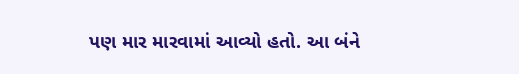પણ માર મારવામાં આવ્યો હતો. આ બંને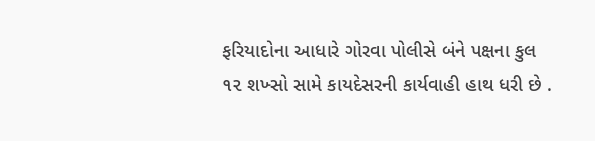ફરિયાદોના આધારે ગોરવા પોલીસે બંને પક્ષના કુલ ૧૨ શખ્સો સામે કાયદેસરની કાર્યવાહી હાથ ધરી છે .